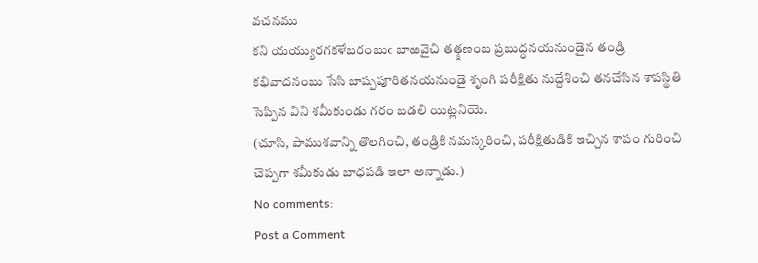వచనము
కని యయ్యురగకళేబరంబుఁ బాఱవైచి తత్క్షణంబ ప్రబుద్ధనయనుండైన తండ్రి కభివాదనంబు సేసి బాష్పపూరితనయనుండై శృంగి పరీక్షితు నుద్దేశించి తనచేసిన శాపస్థితి సెప్పిన విని శమీకుండు గరం బడలి యిట్లనియె.
(చూసి, పాముశవాన్ని తొలగించి, తండ్రికి నమస్కరించి, పరీక్షితుడికి ఇచ్చిన శాపం గురించి చెప్పగా శమీకుడు బాధపడి ఇలా అన్నాడు.)
No comments:
Post a Comment